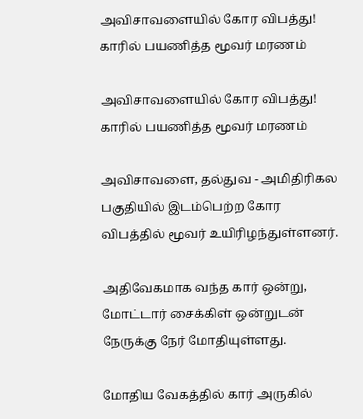அவிசாவளையில் கோர விபத்து! காரில் பயணித்த மூவர் மரணம்

அவிசாவளையில் கோர விபத்து! காரில் பயணித்த மூவர் மரணம்

அவிசாவளை, தல்துவ - அமிதிரிகல பகுதியில் இடம்பெற்ற கோர விபத்தில் மூவர் உயிரிழந்துள்ளனர்.

அதிவேகமாக வந்த கார் ஒன்று, மோட்டார் சைக்கிள் ஒன்றுடன் நேருக்கு நேர் மோதியுள்ளது.

மோதிய வேகத்தில் கார் அருகில்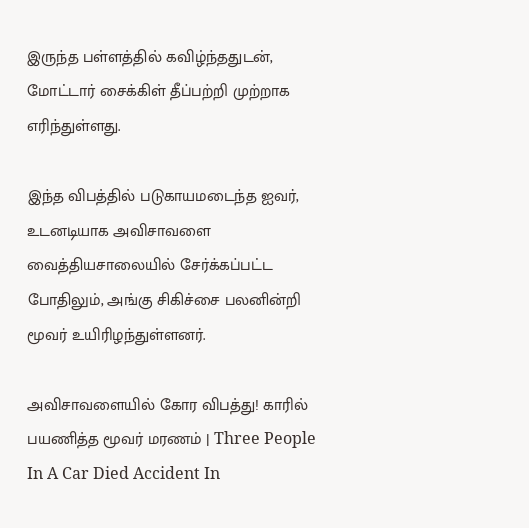இருந்த பள்ளத்தில் கவிழ்ந்ததுடன், மோட்டார் சைக்கிள் தீப்பற்றி முற்றாக எரிந்துள்ளது.

இந்த விபத்தில் படுகாயமடைந்த ஐவர், உடனடியாக அவிசாவளை வைத்தியசாலையில் சேர்க்கப்பட்ட போதிலும், அங்கு சிகிச்சை பலனின்றி மூவர் உயிரிழந்துள்ளனர்.

அவிசாவளையில் கோர விபத்து! காரில் பயணித்த மூவர் மரணம் | Three People In A Car Died Accident In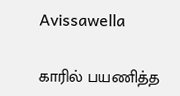Avissawella

காரில் பயணித்த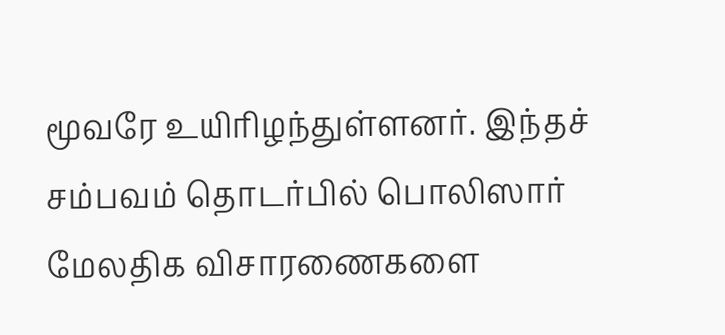மூவரே உயிரிழந்துள்ளனர். இந்தச் சம்பவம் தொடர்பில் பொலிஸார் மேலதிக விசாரணைகளை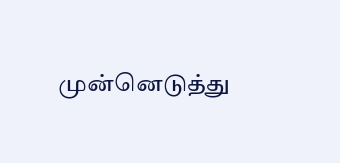முன்னெடுத்து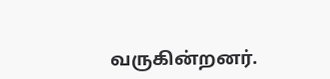வருகின்றனர்.